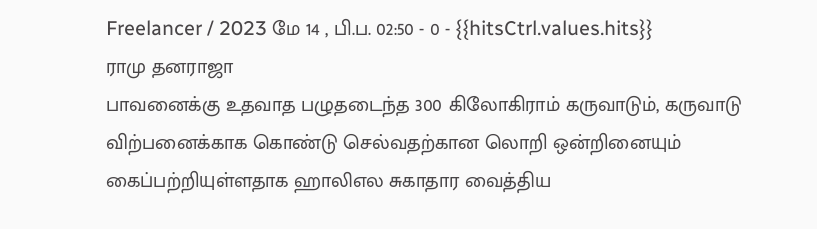Freelancer / 2023 மே 14 , பி.ப. 02:50 - 0 - {{hitsCtrl.values.hits}}
ராமு தனராஜா
பாவனைக்கு உதவாத பழுதடைந்த 300 கிலோகிராம் கருவாடும், கருவாடு விற்பனைக்காக கொண்டு செல்வதற்கான லொறி ஒன்றினையும் கைப்பற்றியுள்ளதாக ஹாலிஎல சுகாதார வைத்திய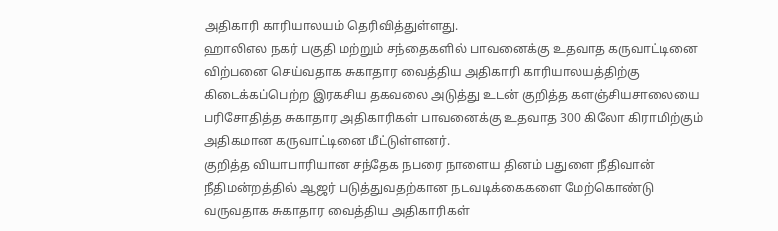அதிகாரி காரியாலயம் தெரிவித்துள்ளது.
ஹாலிஎல நகர் பகுதி மற்றும் சந்தைகளில் பாவனைக்கு உதவாத கருவாட்டினை விற்பனை செய்வதாக சுகாதார வைத்திய அதிகாரி காரியாலயத்திற்கு கிடைக்கப்பெற்ற இரகசிய தகவலை அடுத்து உடன் குறித்த களஞ்சியசாலையை பரிசோதித்த சுகாதார அதிகாரிகள் பாவனைக்கு உதவாத 300 கிலோ கிராமிற்கும் அதிகமான கருவாட்டினை மீட்டுள்ளனர்.
குறித்த வியாபாரியான சந்தேக நபரை நாளைய தினம் பதுளை நீதிவான் நீதிமன்றத்தில் ஆஜர் படுத்துவதற்கான நடவடிக்கைகளை மேற்கொண்டு வருவதாக சுகாதார வைத்திய அதிகாரிகள்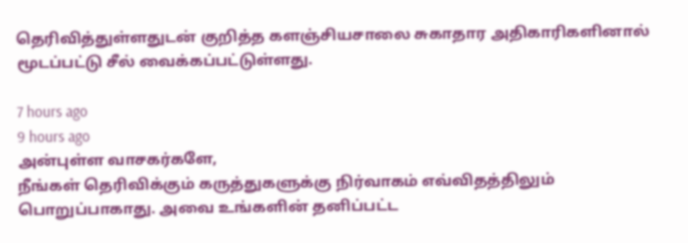தெரிவித்துள்ளதுடன் குறித்த களஞ்சியசாலை சுகாதார அதிகாரிகளினால் மூடப்பட்டு சீல் வைக்கப்பட்டுள்ளது.

7 hours ago
9 hours ago
அன்புள்ள வாசகர்களே,
நீங்கள் தெரிவிக்கும் கருத்துகளுக்கு நிர்வாகம் எவ்விதத்திலும் பொறுப்பாகாது. அவை உங்களின் தனிப்பட்ட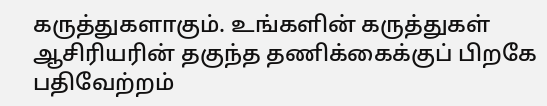கருத்துகளாகும். உங்களின் கருத்துகள் ஆசிரியரின் தகுந்த தணிக்கைக்குப் பிறகே பதிவேற்றம்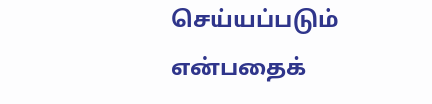செய்யப்படும் என்பதைக்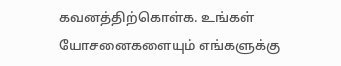கவனத்திற்கொள்க. உங்கள் யோசனைகளையும் எங்களுக்கு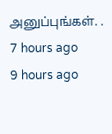அனுப்புங்கள். .
7 hours ago
9 hours ago